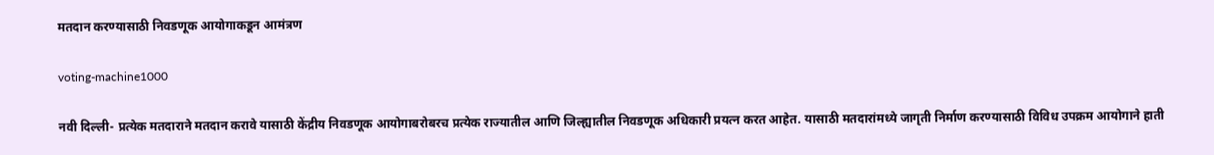मतदान करण्यासाठी निवडणूक आयोगाकडून आमंत्रण

voting-machine1000

नवी दिल्ली- प्रत्येक मतदाराने मतदान करावे यासाठी केंद्रीय निवडणूक आयोगाबरोबरच प्रत्येक राज्यातील आणि जिल्ह्यातील निवडणूक अधिकारी प्रयत्न करत आहेत. यासाठी मतदारांमध्ये जागृती निर्माण करण्यासाठी विविध उपक्रम आयोगाने हाती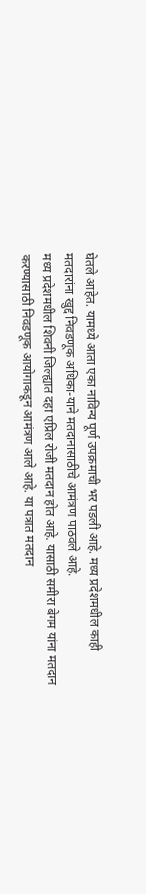घेतले आहेत. यामध्ये आता एका नाविन्य पूर्ण उपक्रमाची भर पडली आहे. मध्य प्रदेशमधील काही मतदारांना खुद्द निवडणूक अधिका-याने मतदानासाठीचे आमंत्रण पाठवले आहे.
मध्य प्रदेशमधील शिवनी जिल्ह्यात दहा एप्रिल रोजी मतदान होत आहे. यासाठी समीरा बेगम यांना मतदान करण्यासाठी निवडणूक आयोगाकडून आमंत्रण आले आहे. या पत्रात मतदान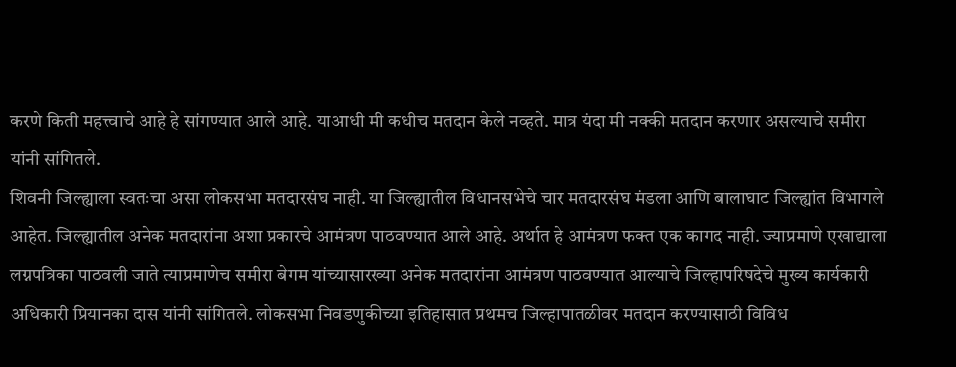करणे किती महत्त्वाचे आहे हे सांगण्यात आले आहे. याआधी मी कधीच मतदान केले नव्हते. मात्र यंदा मी नक्की मतदान करणार असल्याचे समीरा यांनी सांगितले.
शिवनी जिल्ह्याला स्वतःचा असा लोकसभा मतदारसंघ नाही. या जिल्ह्यातील विधानसभेचे चार मतदारसंघ मंडला आणि बालाघाट जिल्ह्यांत विभागले आहेत. जिल्ह्यातील अनेक मतदारांना अशा प्रकारचे आमंत्रण पाठवण्यात आले आहे. अर्थात हे आमंत्रण फक्त एक कागद नाही. ज्याप्रमाणे एखाद्याला लग्नपत्रिका पाठवली जाते त्याप्रमाणेच समीरा बेगम यांच्यासारख्या अनेक मतदारांना आमंत्रण पाठवण्यात आल्याचे जिल्हापरिषदेचे मुख्य कार्यकारी अधिकारी प्रियानका दास यांनी सांगितले. लोकसभा निवडणुकीच्या इतिहासात प्रथमच जिल्हापातळीवर मतदान करण्यासाठी विविध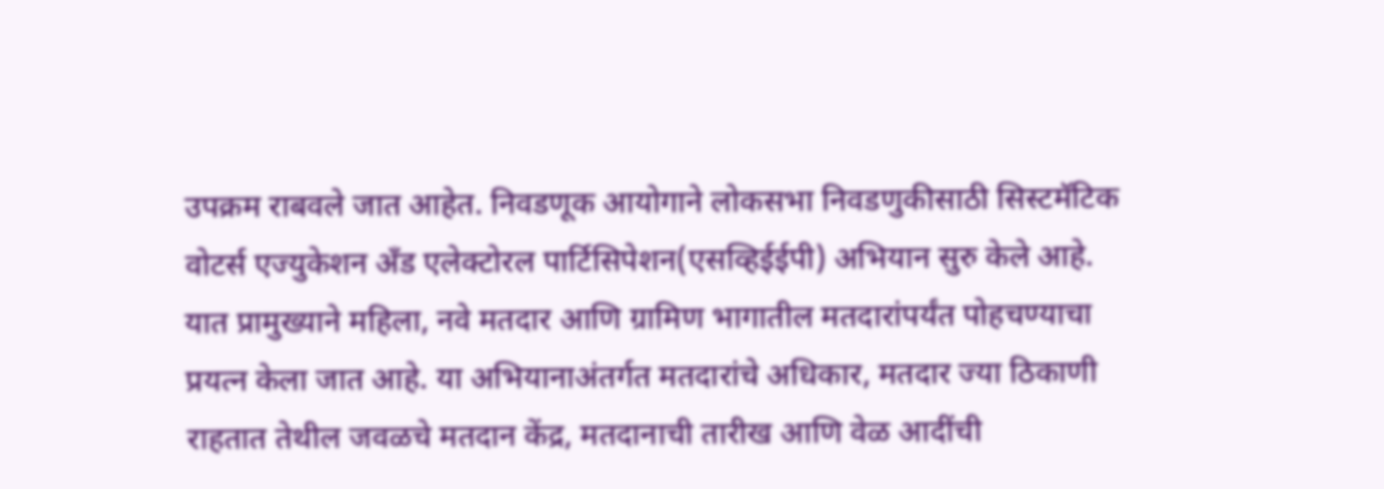उपक्रम राबवले जात आहेत. निवडणूक आयोगाने लोकसभा निवडणुकीसाठी सिस्टमॅटिक वोटर्स एज्युकेशन अँड एलेक्टोरल पार्टिसिपेशन(एसव्हिईईपी) अभियान सुरु केले आहे. यात प्रामुख्याने महिला, नवे मतदार आणि ग्रामिण भागातील मतदारांपर्यंत पोहचण्याचा प्रयत्न केला जात आहे. या अभियानाअंतर्गत मतदारांचे अधिकार, मतदार ज्या ठिकाणी राहतात तेथील जवळचे मतदान केंद्र, मतदानाची तारीख आणि वेळ आदींची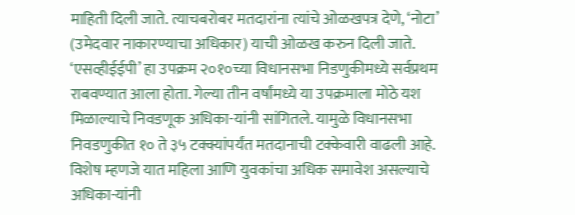माहिती दिली जाते. त्याचबरोबर मतदारांना त्यांचे ओळखपत्र देणे, ‘नोटा’ (उमेदवार नाकारण्याचा अधिकार) याची ओळख करुन दिली जाते. ‘एसव्हीईईपी’ हा उपक्रम २०१०च्या विधानसभा निडणुकीमध्ये सर्वप्रथम राबवण्यात आला होता. गेल्या तीन वर्षांमध्ये या उपक्रमाला मोठे यश मिळाल्याचे निवडणूक अधिका-यांनी सांगितले. यामुळे विधानसभा निवडणुकीत १० ते ३५ टक्क्यांपर्यंत मतदानाची टक्केवारी वाढली आहे. विशेष म्हणजे यात महिला आणि युवकांचा अधिक समावेश असल्याचे अधिका-यांनी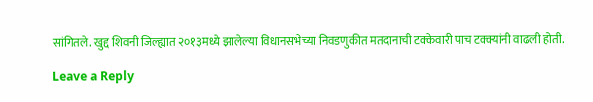सांगितले. खुद्द शिवनी जिल्ह्यात २०१३मध्ये झालेल्या विधानसभेच्या निवडणुकीत मतदानाची टक्केवारी पाच टक्क्यांनी वाढली होती.

Leave a Reply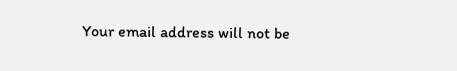Your email address will not be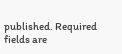published. Required fields are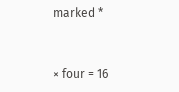marked *


× four = 16